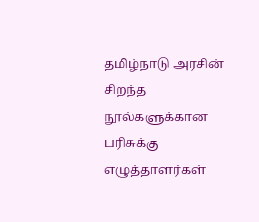தமிழ்நாடு அரசின் சிறந்த நூல்களுக்கான பரிசுக்கு எழுத்தாளர்கள்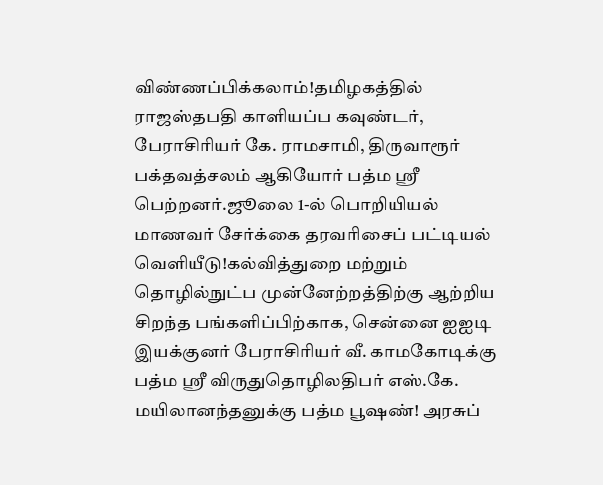விண்ணப்பிக்கலாம்!தமிழகத்தில் ராஜஸ்தபதி காளியப்ப கவுண்டர், பேராசிரியர் கே. ராமசாமி, திருவாரூர் பக்தவத்சலம் ஆகியோர் பத்ம ஸ்ரீ பெற்றனர்.ஜூலை 1-ல் பொறியியல் மாணவர் சேர்க்கை தரவரிசைப் பட்டியல் வெளியீடு!கல்வித்துறை மற்றும் தொழில்நுட்ப முன்னேற்றத்திற்கு ஆற்றிய சிறந்த பங்களிப்பிற்காக, சென்னை ஐஐடி இயக்குனர் பேராசிரியர் வீ. காமகோடிக்கு பத்ம ஸ்ரீ விருதுதொழிலதிபர் எஸ்.கே. மயிலானந்தனுக்கு பத்ம பூஷண்! அரசுப்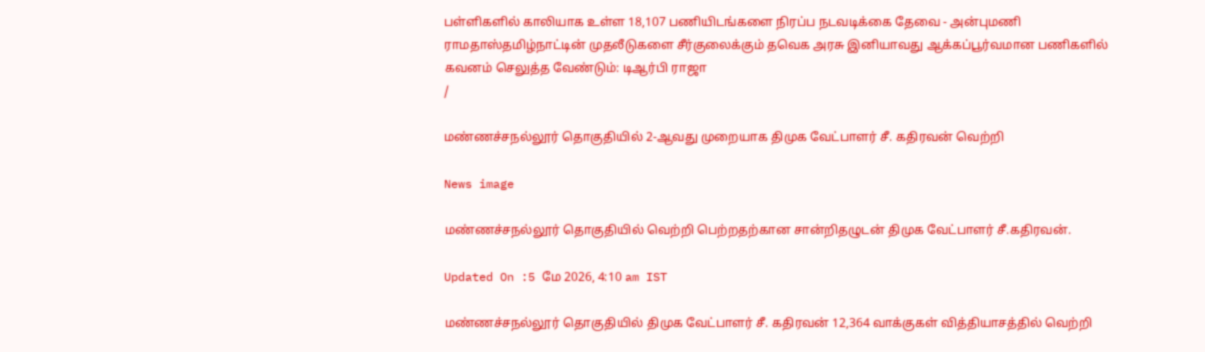பள்ளிகளில் காலியாக உள்ள 18,107 பணியிடங்களை நிரப்ப நடவடிக்கை தேவை - அன்புமணி ராமதாஸ்தமிழ்நாட்டின் முதலீடுகளை சீர்குலைக்கும் தவெக அரசு இனியாவது ஆக்கப்பூர்வமான பணிகளில் கவனம் செலுத்த வேண்டும்: டிஆர்பி ராஜா
/

மண்ணச்சநல்லூர் தொகுதியில் 2-ஆவது முறையாக திமுக வேட்பாளர் சீ. கதிரவன் வெற்றி

News image

மண்ணச்சநல்லூர் தொகுதியில் வெற்றி பெற்றதற்கான சான்றிதழுடன் திமுக வேட்பாளர் சீ.கதிரவன்.

Updated On :5 மே 2026, 4:10 am IST

மண்ணச்சநல்லூர் தொகுதியில் திமுக வேட்பாளர் சீ. கதிரவன் 12,364 வாக்குகள் வித்தியாசத்தில் வெற்றி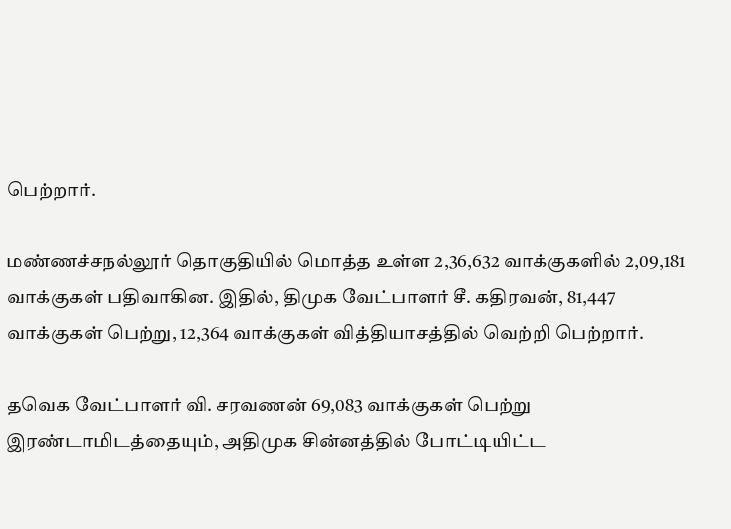பெற்றார்.

மண்ணச்சநல்லூர் தொகுதியில் மொத்த உள்ள 2,36,632 வாக்குகளில் 2,09,181 வாக்குகள் பதிவாகின. இதில், திமுக வேட்பாளர் சீ. கதிரவன், 81,447 வாக்குகள் பெற்று, 12,364 வாக்குகள் வித்தியாசத்தில் வெற்றி பெற்றார்.

தவெக வேட்பாளர் வி. சரவணன் 69,083 வாக்குகள் பெற்று இரண்டாமிடத்தையும், அதிமுக சின்னத்தில் போட்டியிட்ட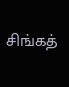சிங்கத்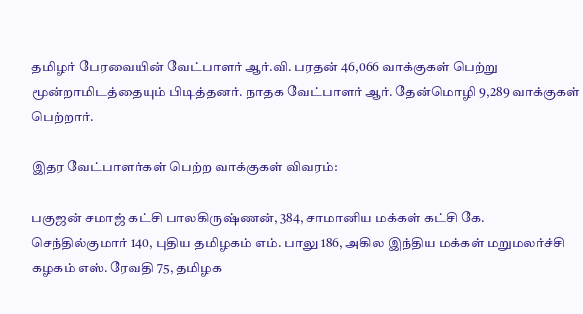தமிழர் பேரவையின் வேட்பாளர் ஆர்.வி. பரதன் 46,066 வாக்குகள் பெற்று மூன்றாமிடத்தையும் பிடித்தனர். நாதக வேட்பாளர் ஆர். தேன்மொழி 9,289 வாக்குகள் பெற்றார்.

இதர வேட்பாளர்கள் பெற்ற வாக்குகள் விவரம்:

பகுஜன் சமாஜ் கட்சி பாலகிருஷ்ணன், 384, சாமானிய மக்கள் கட்சி கே. செந்தில்குமார் 140, புதிய தமிழகம் எம். பாலு 186, அகில இந்திய மக்கள் மறுமலர்ச்சி கழகம் எஸ். ரேவதி 75, தமிழக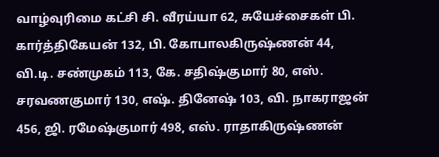வாழ்வுரிமை கட்சி சி. வீரய்யா 62, சுயேச்சைகள் பி. கார்த்திகேயன் 132, பி. கோபாலகிருஷ்ணன் 44, வி.டி. சண்முகம் 113, கே. சதிஷ்குமார் 80, எஸ். சரவணகுமார் 130, எஷ். தினேஷ் 103, வி. நாகராஜன் 456, ஜி. ரமேஷ்குமார் 498, எஸ். ராதாகிருஷ்ணன்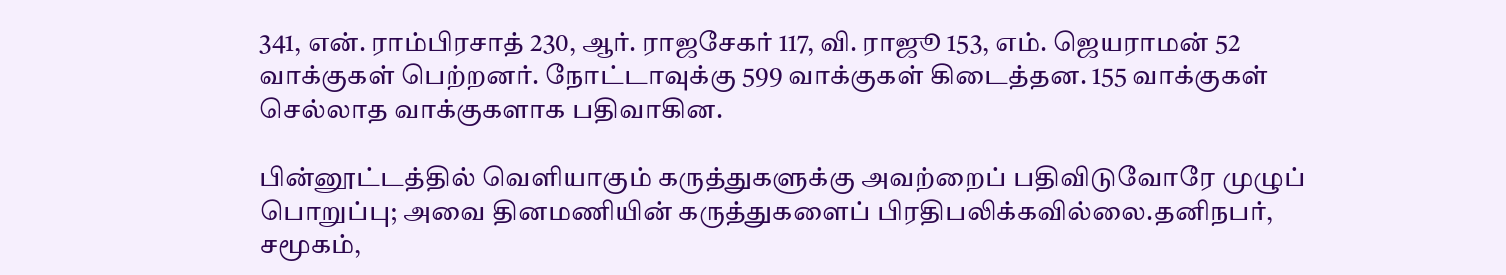341, என். ராம்பிரசாத் 230, ஆர். ராஜசேகர் 117, வி. ராஜூ 153, எம். ஜெயராமன் 52 வாக்குகள் பெற்றனர். நோட்டாவுக்கு 599 வாக்குகள் கிடைத்தன. 155 வாக்குகள் செல்லாத வாக்குகளாக பதிவாகின.

பின்னூட்டத்தில் வெளியாகும் கருத்துகளுக்கு அவற்றைப் பதிவிடுவோரே முழுப் பொறுப்பு; அவை தினமணியின் கருத்துகளைப் பிரதிபலிக்கவில்லை.தனிநபர், சமூகம்,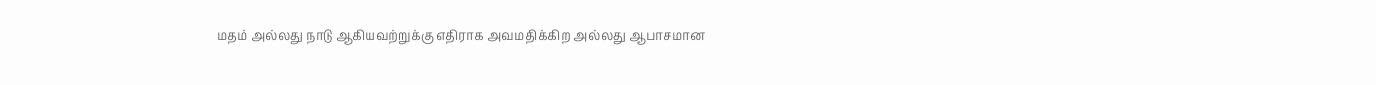மதம் அல்லது நாடு ஆகியவற்றுக்கு எதிராக அவமதிக்கிற அல்லது ஆபாசமான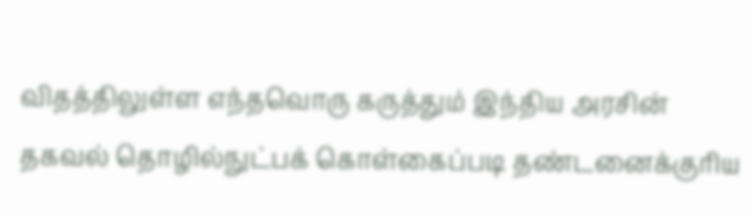விதத்திலுள்ள எந்தவொரு கருத்தும் இந்திய அரசின் தகவல் தொழில்நுட்பக் கொள்கைப்படி தண்டனைக்குரிய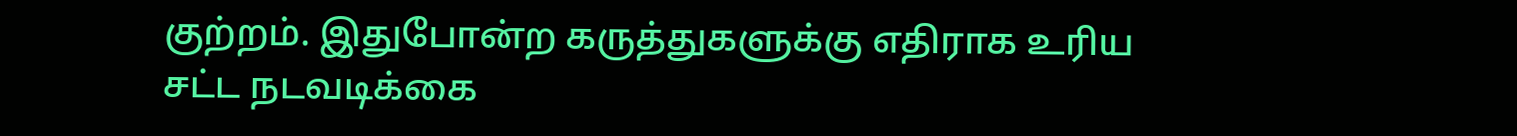குற்றம். இதுபோன்ற கருத்துகளுக்கு எதிராக உரிய சட்ட நடவடிக்கை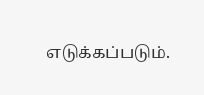எடுக்கப்படும்.